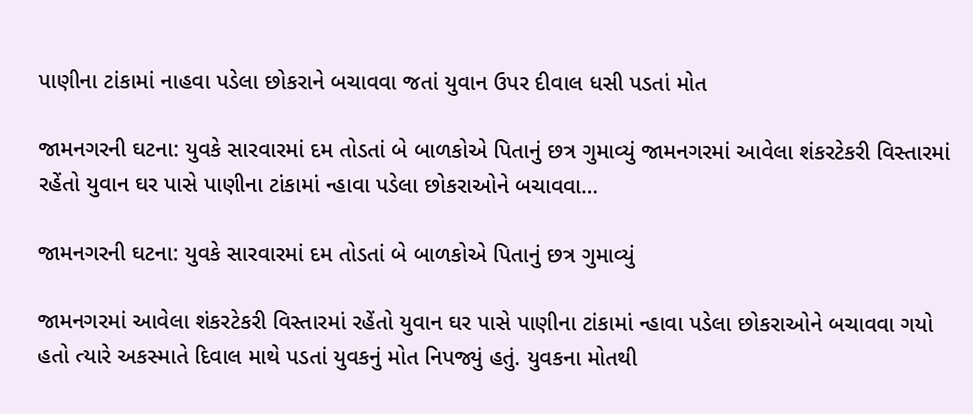પાણીના ટાંકામાં નાહવા પડેલા છોકરાને બચાવવા જતાં યુવાન ઉપર દીવાલ ધસી પડતાં મોત

જામનગરની ઘટના: યુવકે સારવારમાં દમ તોડતાં બે બાળકોએ પિતાનું છત્ર ગુમાવ્યું જામનગરમાં આવેલા શંકરટેકરી વિસ્તારમાં રહેંતો યુવાન ઘર પાસે પાણીના ટાંકામાં ન્હાવા પડેલા છોકરાઓને બચાવવા…

જામનગરની ઘટના: યુવકે સારવારમાં દમ તોડતાં બે બાળકોએ પિતાનું છત્ર ગુમાવ્યું

જામનગરમાં આવેલા શંકરટેકરી વિસ્તારમાં રહેંતો યુવાન ઘર પાસે પાણીના ટાંકામાં ન્હાવા પડેલા છોકરાઓને બચાવવા ગયો હતો ત્યારે અકસ્માતે દિવાલ માથે પડતાં યુવકનું મોત નિપજ્યું હતું. યુવકના મોતથી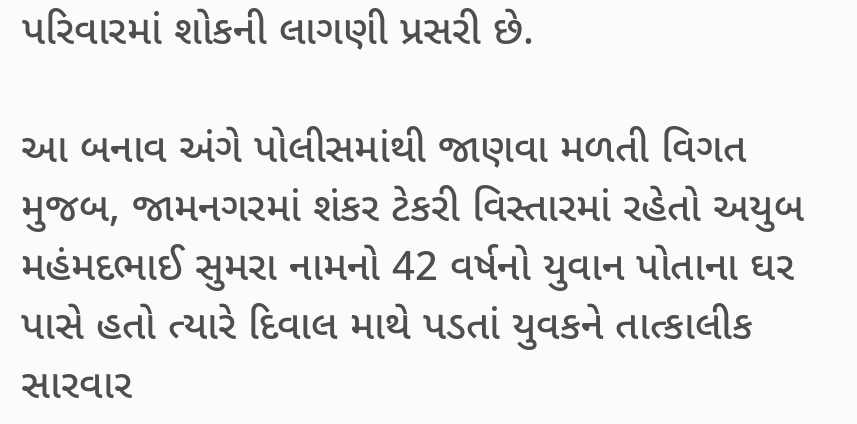પરિવારમાં શોકની લાગણી પ્રસરી છે.

આ બનાવ અંગે પોલીસમાંથી જાણવા મળતી વિગત મુજબ, જામનગરમાં શંકર ટેકરી વિસ્તારમાં રહેતો અયુબ મહંમદભાઈ સુમરા નામનો 42 વર્ષનો યુવાન પોતાના ઘર પાસે હતો ત્યારે દિવાલ માથે પડતાં યુવકને તાત્કાલીક સારવાર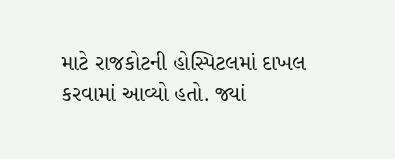માટે રાજકોટની હોસ્પિટલમાં દાખલ કરવામાં આવ્યો હતો. જ્યાં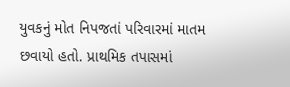યુવકનું મોત નિપજતાં પરિવારમાં માતમ છવાયો હતો. પ્રાથમિક તપાસમાં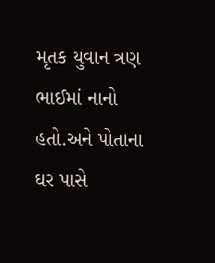મૃતક યુવાન ત્રણ ભાઈમાં નાનો હતો.અને પોતાના ઘર પાસે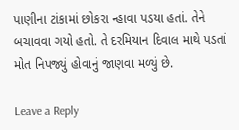પાણીના ટાંકામાં છોકરા ન્હાવા પડયા હતાં. તેને બચાવવા ગયો હતો. તે દરમિયાન દિવાલ માથે પડતાં મોત નિપજ્યું હોવાનું જાણવા મળ્યું છે.

Leave a Reply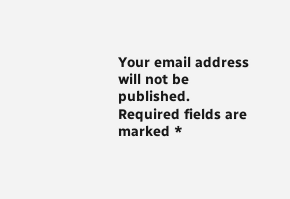Your email address will not be published. Required fields are marked *